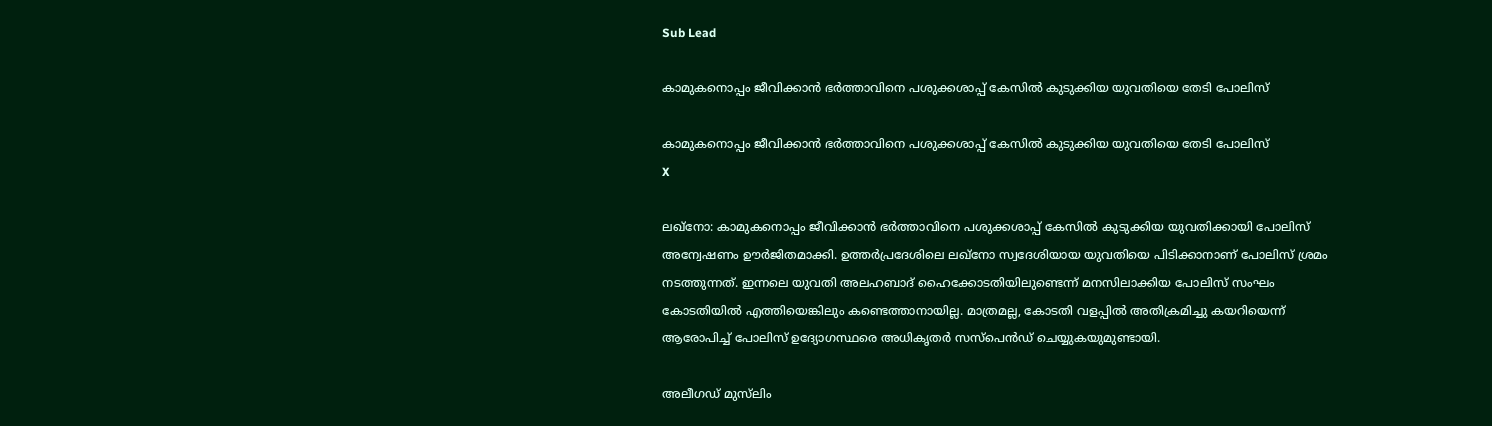Sub Lead

കാമുകനൊപ്പം ജീവിക്കാന്‍ ഭര്‍ത്താവിനെ പശുക്കശാപ്പ് കേസില്‍ കുടുക്കിയ യുവതിയെ തേടി പോലിസ്

കാമുകനൊപ്പം ജീവിക്കാന്‍ ഭര്‍ത്താവിനെ പശുക്കശാപ്പ് കേസില്‍ കുടുക്കിയ യുവതിയെ തേടി പോലിസ്
X

ലഖ്‌നോ: കാമുകനൊപ്പം ജീവിക്കാന്‍ ഭര്‍ത്താവിനെ പശുക്കശാപ്പ് കേസില്‍ കുടുക്കിയ യുവതിക്കായി പോലിസ് അന്വേഷണം ഊര്‍ജിതമാക്കി. ഉത്തര്‍പ്രദേശിലെ ലഖ്‌നോ സ്വദേശിയായ യുവതിയെ പിടിക്കാനാണ് പോലിസ് ശ്രമം നടത്തുന്നത്. ഇന്നലെ യുവതി അലഹബാദ് ഹൈക്കോടതിയിലുണ്ടെന്ന് മനസിലാക്കിയ പോലിസ് സംഘം കോടതിയില്‍ എത്തിയെങ്കിലും കണ്ടെത്താനായില്ല. മാത്രമല്ല, കോടതി വളപ്പില്‍ അതിക്രമിച്ചു കയറിയെന്ന് ആരോപിച്ച് പോലിസ് ഉദ്യോഗസ്ഥരെ അധികൃതര്‍ സസ്‌പെന്‍ഡ് ചെയ്യുകയുമുണ്ടായി.

അലീഗഡ് മുസ്‌ലിം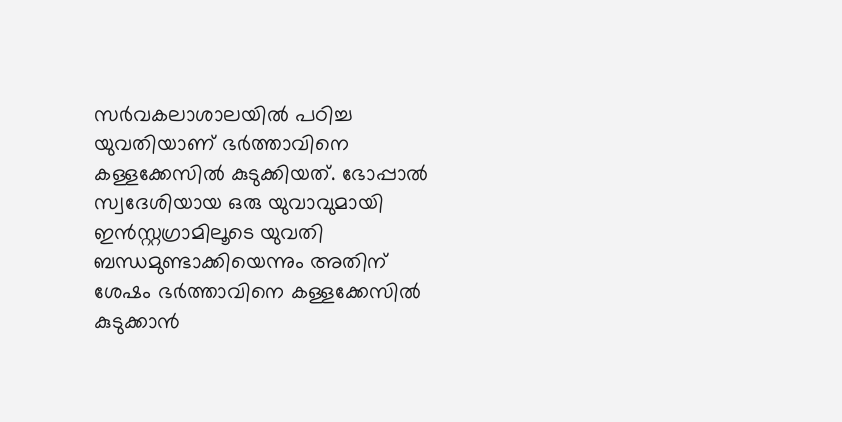സര്‍വകലാശാലയില്‍ പഠിച്ച യുവതിയാണ് ഭര്‍ത്താവിനെ കള്ളക്കേസില്‍ കുടുക്കിയത്. ഭോപ്പാല്‍ സ്വദേശിയായ ഒരു യുവാവുമായി ഇന്‍സ്റ്റഗ്രാമിലൂടെ യുവതി ബന്ധമുണ്ടാക്കിയെന്നും അതിന് ശേഷം ഭര്‍ത്താവിനെ കള്ളക്കേസില്‍ കുടുക്കാന്‍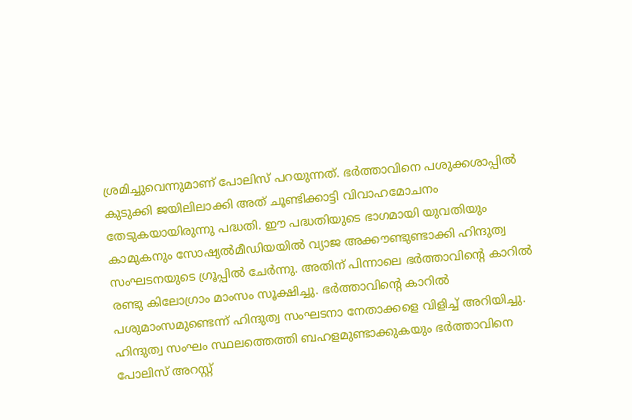ശ്രമിച്ചുവെന്നുമാണ് പോലിസ് പറയുന്നത്. ഭര്‍ത്താവിനെ പശുക്കശാപ്പില്‍ കുടുക്കി ജയിലിലാക്കി അത് ചൂണ്ടിക്കാട്ടി വിവാഹമോചനം തേടുകയായിരുന്നു പദ്ധതി. ഈ പദ്ധതിയുടെ ഭാഗമായി യുവതിയും കാമുകനും സോഷ്യല്‍മീഡിയയില്‍ വ്യാജ അക്കൗണ്ടുണ്ടാക്കി ഹിന്ദുത്വ സംഘടനയുടെ ഗ്രൂപ്പില്‍ ചേര്‍ന്നു. അതിന് പിന്നാലെ ഭര്‍ത്താവിന്റെ കാറില്‍ രണ്ടു കിലോഗ്രാം മാംസം സൂക്ഷിച്ചു. ഭര്‍ത്താവിന്റെ കാറില്‍ പശുമാംസമുണ്ടെന്ന് ഹിന്ദുത്വ സംഘടനാ നേതാക്കളെ വിളിച്ച് അറിയിച്ചു. ഹിന്ദുത്വ സംഘം സ്ഥലത്തെത്തി ബഹളമുണ്ടാക്കുകയും ഭര്‍ത്താവിനെ പോലിസ് അറസ്റ്റ്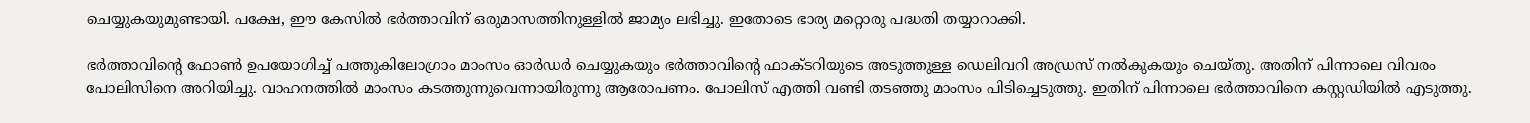ചെയ്യുകയുമുണ്ടായി. പക്ഷേ, ഈ കേസില്‍ ഭര്‍ത്താവിന് ഒരുമാസത്തിനുള്ളില്‍ ജാമ്യം ലഭിച്ചു. ഇതോടെ ഭാര്യ മറ്റൊരു പദ്ധതി തയ്യാറാക്കി.

ഭര്‍ത്താവിന്റെ ഫോണ്‍ ഉപയോഗിച്ച് പത്തുകിലോഗ്രാം മാംസം ഓര്‍ഡര്‍ ചെയ്യുകയും ഭര്‍ത്താവിന്റെ ഫാക്ടറിയുടെ അടുത്തുള്ള ഡെലിവറി അഡ്രസ് നല്‍കുകയും ചെയ്തു. അതിന് പിന്നാലെ വിവരം പോലിസിനെ അറിയിച്ചു. വാഹനത്തില്‍ മാംസം കടത്തുന്നുവെന്നായിരുന്നു ആരോപണം. പോലിസ് എത്തി വണ്ടി തടഞ്ഞു മാംസം പിടിച്ചെടുത്തു. ഇതിന് പിന്നാലെ ഭര്‍ത്താവിനെ കസ്റ്റഡിയില്‍ എടുത്തു.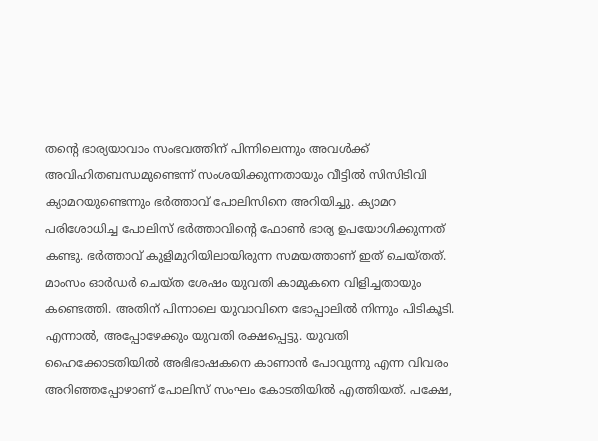തന്റെ ഭാര്യയാവാം സംഭവത്തിന് പിന്നിലെന്നും അവള്‍ക്ക് അവിഹിതബന്ധമുണ്ടെന്ന് സംശയിക്കുന്നതായും വീട്ടില്‍ സിസിടിവി ക്യാമറയുണ്ടെന്നും ഭര്‍ത്താവ് പോലിസിനെ അറിയിച്ചു. ക്യാമറ പരിശോധിച്ച പോലിസ് ഭര്‍ത്താവിന്റെ ഫോണ്‍ ഭാര്യ ഉപയോഗിക്കുന്നത് കണ്ടു. ഭര്‍ത്താവ് കുളിമുറിയിലായിരുന്ന സമയത്താണ് ഇത് ചെയ്തത്. മാംസം ഓര്‍ഡര്‍ ചെയ്ത ശേഷം യുവതി കാമുകനെ വിളിച്ചതായും കണ്ടെത്തി. അതിന് പിന്നാലെ യുവാവിനെ ഭോപ്പാലില്‍ നിന്നും പിടികൂടി. എന്നാല്‍, അപ്പോഴേക്കും യുവതി രക്ഷപ്പെട്ടു. യുവതി ഹൈക്കോടതിയില്‍ അഭിഭാഷകനെ കാണാന്‍ പോവുന്നു എന്ന വിവരം അറിഞ്ഞപ്പോഴാണ് പോലിസ് സംഘം കോടതിയില്‍ എത്തിയത്. പക്ഷേ,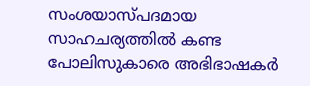സംശയാസ്പദമായ സാഹചര്യത്തില്‍ കണ്ട പോലിസുകാരെ അഭിഭാഷകര്‍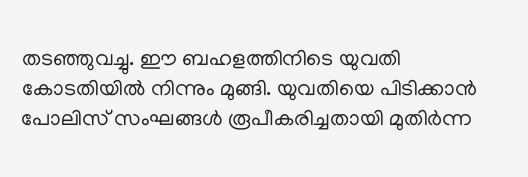തടഞ്ഞുവച്ചു. ഈ ബഹളത്തിനിടെ യുവതി കോടതിയില്‍ നിന്നും മുങ്ങി. യുവതിയെ പിടിക്കാന്‍ പോലിസ് സംഘങ്ങള്‍ രൂപീകരിച്ചതായി മുതിര്‍ന്ന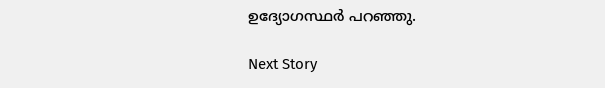ഉദ്യോഗസ്ഥര്‍ പറഞ്ഞു.

Next Story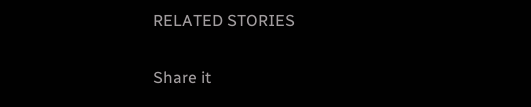RELATED STORIES

Share it